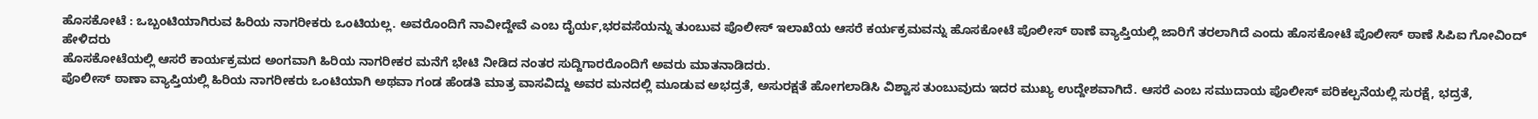ಹೊಸಕೋಟೆ : ಒಬ್ಬಂಟಿಯಾಗಿರುವ ಹಿರಿಯ ನಾಗರೀಕರು ಒಂಟಿಯಲ್ಲ. ಅವರೊಂದಿಗೆ ನಾವೀದ್ದೇವೆ ಎಂಬ ದೈರ್ಯ,ಭರವಸೆಯನ್ನು ತುಂಬುವ ಪೊಲೀಸ್ ಇಲಾಖೆಯ ಆಸರೆ ಕರ್ಯಕ್ರಮವನ್ನು ಹೊಸಕೋಟೆ ಪೊಲೀಸ್ ಠಾಣೆ ವ್ಯಾಪ್ತಿಯಲ್ಲಿ ಜಾರಿಗೆ ತರಲಾಗಿದೆ ಎಂದು ಹೊಸಕೋಟೆ ಪೊಲೀಸ್ ಠಾಣೆ ಸಿಪಿಐ ಗೋವಿಂದ್ ಹೇಳಿದರು
ಹೊಸಕೋಟೆಯಲ್ಲಿ ಆಸರೆ ಕಾರ್ಯಕ್ರಮದ ಅಂಗವಾಗಿ ಹಿರಿಯ ನಾಗರೀಕರ ಮನೆಗೆ ಭೇಟಿ ನೀಡಿದ ನಂತರ ಸುದ್ದಿಗಾರರೊಂದಿಗೆ ಅವರು ಮಾತನಾಡಿದರು.
ಪೊಲೀಸ್ ಠಾಣಾ ವ್ಯಾಪ್ತಿಯಲ್ಲಿ ಹಿರಿಯ ನಾಗರೀಕರು ಒಂಟಿಯಾಗಿ ಅಥವಾ ಗಂಡ ಹೆಂಡತಿ ಮಾತ್ರ ವಾಸವಿದ್ದು ಅವರ ಮನದಲ್ಲಿ ಮೂಡುವ ಅಭದ್ರತೆ, ಅಸುರಕ್ಷತೆ ಹೋಗಲಾಡಿಸಿ ವಿಶ್ವಾಸ ತುಂಬುವುದು ಇದರ ಮುಖ್ಯ ಉದ್ದೇಶವಾಗಿದೆ. ಆಸರೆ ಎಂಬ ಸಮುದಾಯ ಪೊಲೀಸ್ ಪರಿಕಲ್ಪನೆಯಲ್ಲಿ ಸುರಕ್ಷೆ, ಭದ್ರತೆ,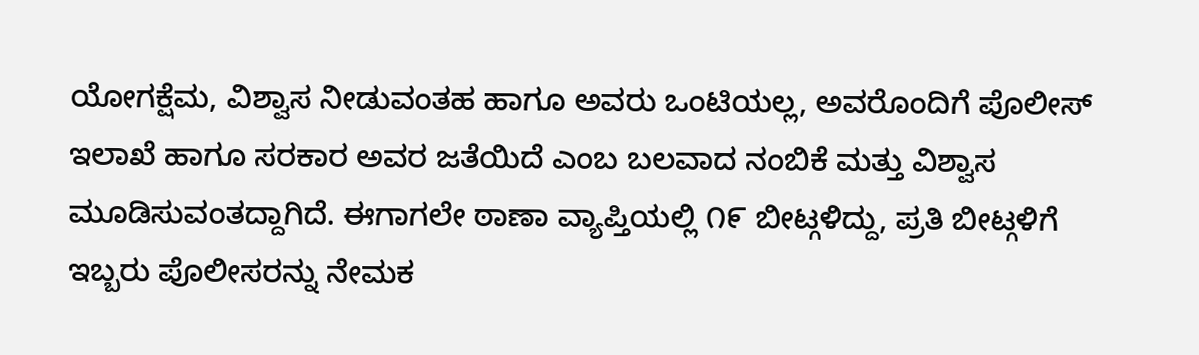ಯೋಗಕ್ಷೆಮ, ವಿಶ್ವಾಸ ನೀಡುವಂತಹ ಹಾಗೂ ಅವರು ಒಂಟಿಯಲ್ಲ, ಅವರೊಂದಿಗೆ ಪೊಲೀಸ್ ಇಲಾಖೆ ಹಾಗೂ ಸರಕಾರ ಅವರ ಜತೆಯಿದೆ ಎಂಬ ಬಲವಾದ ನಂಬಿಕೆ ಮತ್ತು ವಿಶ್ವಾಸ ಮೂಡಿಸುವಂತದ್ದಾಗಿದೆ. ಈಗಾಗಲೇ ಠಾಣಾ ವ್ಯಾಪ್ತಿಯಲ್ಲಿ ೧೯ ಬೀಟ್ಗಳಿದ್ದು, ಪ್ರತಿ ಬೀಟ್ಗಳಿಗೆ ಇಬ್ಬರು ಪೊಲೀಸರನ್ನು ನೇಮಕ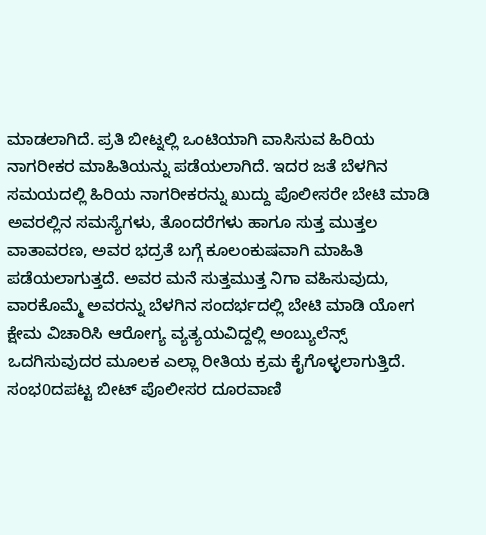ಮಾಡಲಾಗಿದೆ. ಪ್ರತಿ ಬೀಟ್ನಲ್ಲಿ ಒಂಟಿಯಾಗಿ ವಾಸಿಸುವ ಹಿರಿಯ ನಾಗರೀಕರ ಮಾಹಿತಿಯನ್ನು ಪಡೆಯಲಾಗಿದೆ. ಇದರ ಜತೆ ಬೆಳಗಿನ ಸಮಯದಲ್ಲಿ ಹಿರಿಯ ನಾಗರೀಕರನ್ನು ಖುದ್ದು ಪೊಲೀಸರೇ ಬೇಟಿ ಮಾಡಿ ಅವರಲ್ಲಿನ ಸಮಸ್ಯೆಗಳು, ತೊಂದರೆಗಳು ಹಾಗೂ ಸುತ್ತ ಮುತ್ತಲ ವಾತಾವರಣ, ಅವರ ಭದ್ರತೆ ಬಗ್ಗೆ ಕೂಲಂಕುಷವಾಗಿ ಮಾಹಿತಿ ಪಡೆಯಲಾಗುತ್ತದೆ. ಅವರ ಮನೆ ಸುತ್ತಮುತ್ತ ನಿಗಾ ವಹಿಸುವುದು, ವಾರಕೊಮ್ಮೆ ಅವರನ್ನು ಬೆಳಗಿನ ಸಂದರ್ಭದಲ್ಲಿ ಬೇಟಿ ಮಾಡಿ ಯೋಗ ಕ್ಷೇಮ ವಿಚಾರಿಸಿ ಆರೋಗ್ಯ ವ್ಯತ್ಯಯವಿದ್ದಲ್ಲಿ ಅಂಬ್ಯುಲೆನ್ಸ್ ಒದಗಿಸುವುದರ ಮೂಲಕ ಎಲ್ಲಾ ರೀತಿಯ ಕ್ರಮ ಕೈಗೊಳ್ಳಲಾಗುತ್ತಿದೆ. ಸಂಭ0ದಪಟ್ಟ ಬೀಟ್ ಪೊಲೀಸರ ದೂರವಾಣಿ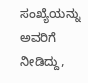ಸಂಖ್ಯೆಯನ್ನು ಅವರಿಗೆ ನೀಡಿದ್ದು,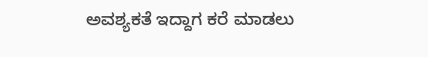ಅವಶ್ಯಕತೆ ಇದ್ದಾಗ ಕರೆ ಮಾಡಲು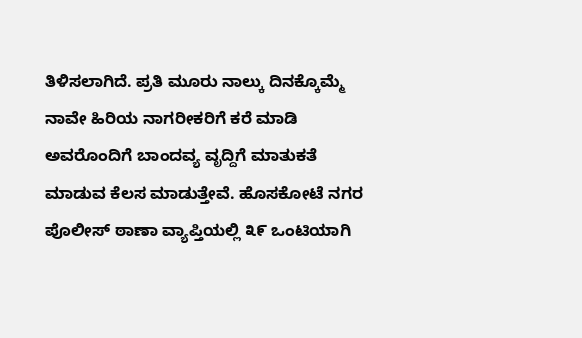ತಿಳಿಸಲಾಗಿದೆ. ಪ್ರತಿ ಮೂರು ನಾಲ್ಕು ದಿನಕ್ಕೊಮ್ಮೆ ನಾವೇ ಹಿರಿಯ ನಾಗರೀಕರಿಗೆ ಕರೆ ಮಾಡಿ ಅವರೊಂದಿಗೆ ಬಾಂದವ್ಯ ವೃದ್ದಿಗೆ ಮಾತುಕತೆ ಮಾಡುವ ಕೆಲಸ ಮಾಡುತ್ತೇವೆ. ಹೊಸಕೋಟೆ ನಗರ ಪೊಲೀಸ್ ಠಾಣಾ ವ್ಯಾಪ್ತಿಯಲ್ಲಿ ೩೯ ಒಂಟಿಯಾಗಿ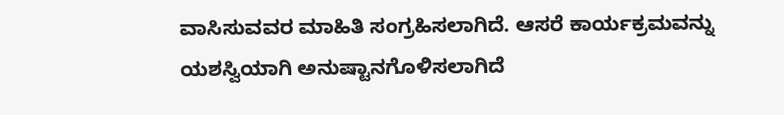ವಾಸಿಸುವವರ ಮಾಹಿತಿ ಸಂಗ್ರಹಿಸಲಾಗಿದೆ. ಆಸರೆ ಕಾರ್ಯಕ್ರಮವನ್ನು ಯಶಸ್ವಿಯಾಗಿ ಅನುಷ್ಟಾನಗೊಳಿಸಲಾಗಿದೆ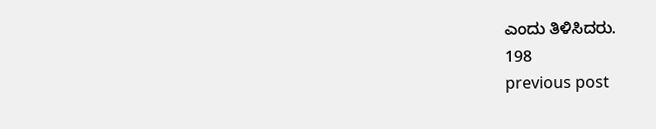ಎಂದು ತಿಳಿಸಿದರು.
198
previous post